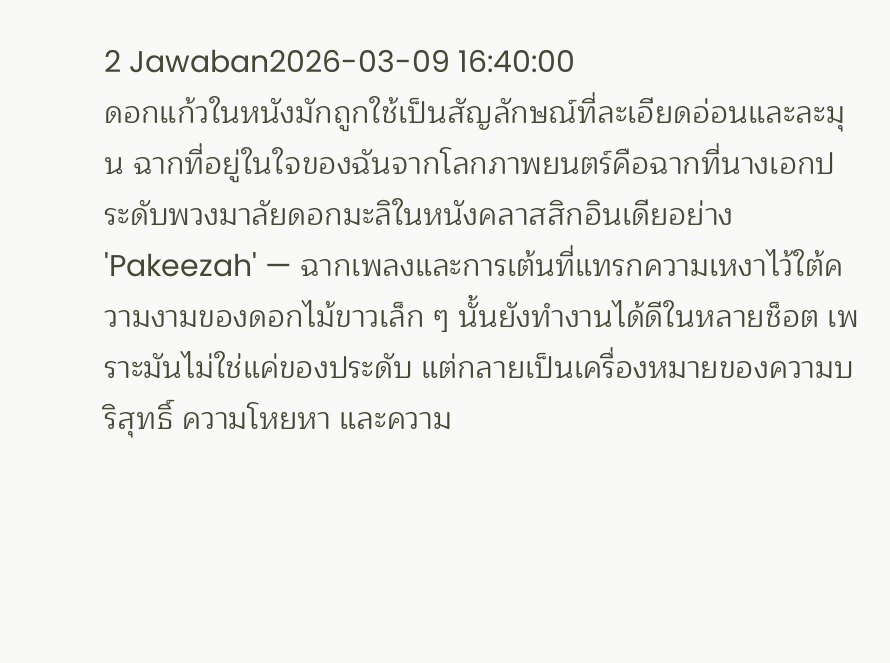2 Jawaban2026-03-09 16:40:00
ดอกแก้วในหนังมักถูกใช้เป็นสัญลักษณ์ที่ละเอียดอ่อนและละมุน ฉากที่อยู่ในใจของฉันจากโลกภาพยนตร์คือฉากที่นางเอกประดับพวงมาลัยดอกมะลิในหนังคลาสสิกอินเดียอย่าง 'Pakeezah' — ฉากเพลงและการเต้นที่แทรกความเหงาไว้ใต้ความงามของดอกไม้ขาวเล็ก ๆ นั้นยังทำงานได้ดีในหลายช็อต เพราะมันไม่ใช่แค่ของประดับ แต่กลายเป็นเครื่องหมายของความบริสุทธิ์ ความโหยหา และความ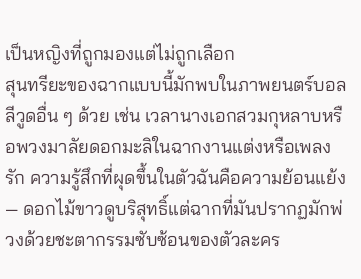เป็นหญิงที่ถูกมองแต่ไม่ถูกเลือก
สุนทรียะของฉากแบบนี้มักพบในภาพยนตร์บอลลีวูดอื่น ๆ ด้วย เช่น เวลานางเอกสวมกุหลาบหรือพวงมาลัยดอกมะลิในฉากงานแต่งหรือเพลงรัก ความรู้สึกที่ผุดขึ้นในตัวฉันคือความย้อนแย้ง — ดอกไม้ขาวดูบริสุทธิ์แต่ฉากที่มันปรากฏมักพ่วงด้วยชะตากรรมซับซ้อนของตัวละคร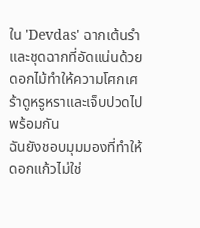ใน 'Devdas' ฉากเต้นรำและชุดฉากที่อัดแน่นด้วยดอกไม้ทำให้ความโศกเศร้าดูหรูหราและเจ็บปวดไปพร้อมกัน
ฉันยังชอบมุมมองที่ทำให้ดอกแก้วไม่ใช่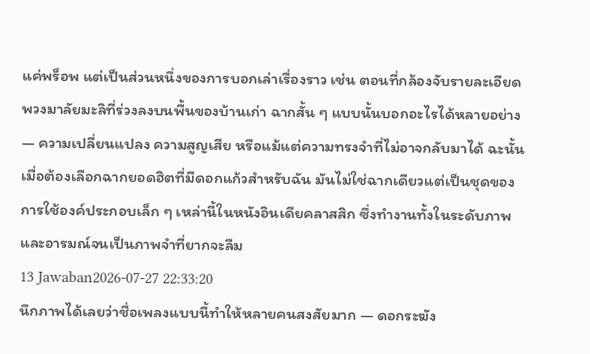แค่พร็อพ แต่เป็นส่วนหนึ่งของการบอกเล่าเรื่องราว เช่น ตอนที่กล้องจับรายละเอียดพวงมาลัยมะลิที่ร่วงลงบนพื้นของบ้านเก่า ฉากสั้น ๆ แบบนั้นบอกอะไรได้หลายอย่าง — ความเปลี่ยนแปลง ความสูญเสีย หรือแม้แต่ความทรงจำที่ไม่อาจกลับมาได้ ฉะนั้นเมื่อต้องเลือกฉากยอดฮิตที่มีดอกแก้วสำหรับฉัน มันไม่ใช่ฉากเดียวแต่เป็นชุดของการใช้องค์ประกอบเล็ก ๆ เหล่านี้ในหนังอินเดียคลาสสิก ซึ่งทำงานทั้งในระดับภาพและอารมณ์จนเป็นภาพจำที่ยากจะลืม
13 Jawaban2026-07-27 22:33:20
นึกภาพได้เลยว่าชื่อเพลงแบบนี้ทำให้หลายคนสงสัยมาก — ดอกระฆัง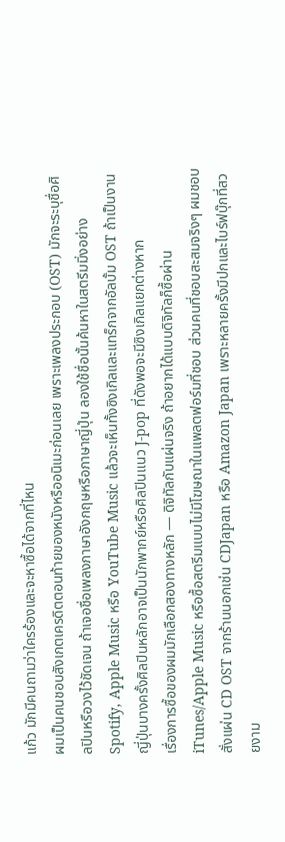แก้ว มักมีคนถามว่าใครร้องและจะหาซื้อได้จากที่ไหน
ผมเป็นคนชอบสังเกตเครดิตตอนท้ายของหนังหรืออนิเมะก่อนเลย เพราะเพลงประกอบ (OST) มักจะระบุชื่อศิลปินหรือวงไว้ชัดเจน ถ้าเจอชื่อเพลงภาษาอังกฤษหรือภาษาญี่ปุ่น ลองใช้ชื่อนั้นค้นหาในสตรีมมิ่งอย่าง Spotify, Apple Music หรือ YouTube Music แล้วจะเห็นทั้งซิงเกิลและแทร็กจากอัลบั้ม OST ถ้าเป็นงานญี่ปุ่นบางครั้งศิลปินหลักอาจเป็นนักพากย์หรือศิลปินแนว J-pop ที่ดังพอจะมีซิงเกิลแยกต่างหาก
เรื่องการซื้อของผมมักเลือกสองทางหลัก — ดิจิทัลกับแผ่นจริง ถ้าอยากได้แบบดิจิทัลก็ซื้อผ่าน iTunes/Apple Music หรือซื้อสตรีมแบบไม่มีโฆษณาในแพลตฟอร์มที่ชอบ ส่วนคนที่ชอบสะสมจริงๆ ผมชอบสั่งแผ่น CD OST จากร้านนอกเช่น CDJapan หรือ Amazon Japan เพราะหลายครั้งมีปกและไบร์ฟบุ๊กที่สวยงาม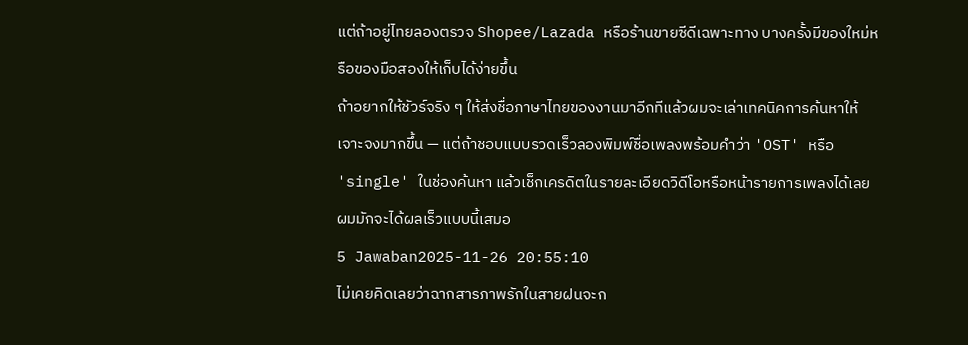แต่ถ้าอยู่ไทยลองตรวจ Shopee/Lazada หรือร้านขายซีดีเฉพาะทาง บางครั้งมีของใหม่หรือของมือสองให้เก็บได้ง่ายขึ้น
ถ้าอยากให้ชัวร์จริง ๆ ให้ส่งชื่อภาษาไทยของงานมาอีกทีแล้วผมจะเล่าเทคนิคการค้นหาให้เจาะจงมากขึ้น — แต่ถ้าชอบแบบรวดเร็วลองพิมพ์ชื่อเพลงพร้อมคำว่า 'OST' หรือ 'single' ในช่องค้นหา แล้วเช็กเครดิตในรายละเอียดวิดีโอหรือหน้ารายการเพลงได้เลย ผมมักจะได้ผลเร็วแบบนี้เสมอ
5 Jawaban2025-11-26 20:55:10
ไม่เคยคิดเลยว่าฉากสารภาพรักในสายฝนจะก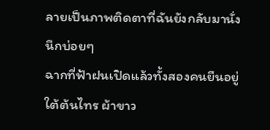ลายเป็นภาพติดตาที่ฉันยังกลับมานั่งนึกบ่อยๆ
ฉากที่ฟ้าฝนเปิดแล้วทั้งสองคนยืนอยู่ใต้ต้นไทร ผ้าขาว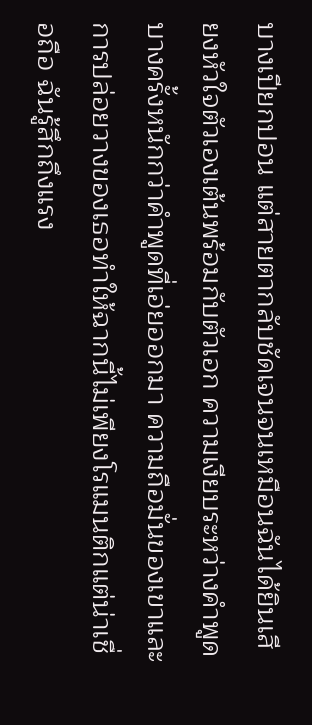บางเปียกปอน แต่สายตากลับชัดเจนจนเหมือนฉันได้ยินเสียงหัวใจตัวเองเต้นพร้อมกับตัวเอก ความเงียบระหว่างคำพูดบางครั้งหนักกว่าคำพูดที่เอ่ยออกมา ความถือมั่นของเขาและการปล่อยวางของเธอทำให้ฉากนี้ไม่เพียงโรแมนติกแต่น่าเชื่อถือ ฉันรู้สึกถึงแรง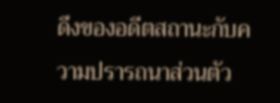ดึงของอดีตสถานะกับความปรารถนาส่วนตัว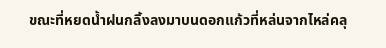ขณะที่หยดน้ำฝนกลิ้งลงมาบนดอกแก้วที่หล่นจากไหล่คลุ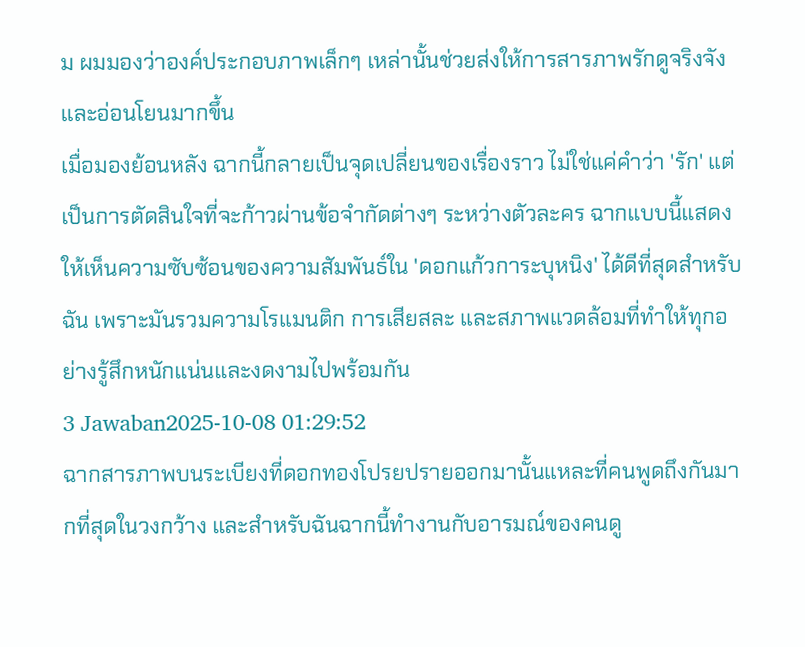ม ผมมองว่าองค์ประกอบภาพเล็กๆ เหล่านั้นช่วยส่งให้การสารภาพรักดูจริงจังและอ่อนโยนมากขึ้น
เมื่อมองย้อนหลัง ฉากนี้กลายเป็นจุดเปลี่ยนของเรื่องราว ไม่ใช่แค่คำว่า 'รัก' แต่เป็นการตัดสินใจที่จะก้าวผ่านข้อจำกัดต่างๆ ระหว่างตัวละคร ฉากแบบนี้แสดงให้เห็นความซับซ้อนของความสัมพันธ์ใน 'ดอกแก้วการะบุหนิง' ได้ดีที่สุดสำหรับฉัน เพราะมันรวมความโรแมนติก การเสียสละ และสภาพแวดล้อมที่ทำให้ทุกอย่างรู้สึกหนักแน่นและงดงามไปพร้อมกัน
3 Jawaban2025-10-08 01:29:52
ฉากสารภาพบนระเบียงที่ดอกทองโปรยปรายออกมานั้นแหละที่คนพูดถึงกันมากที่สุดในวงกว้าง และสำหรับฉันฉากนี้ทำงานกับอารมณ์ของคนดู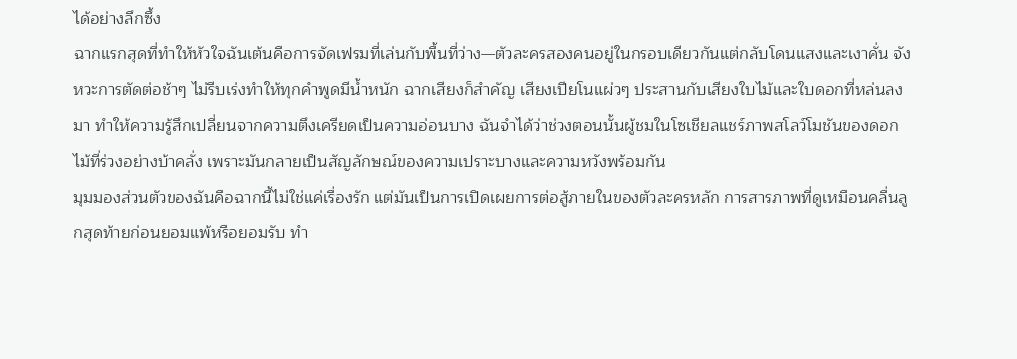ได้อย่างลึกซึ้ง
ฉากแรกสุดที่ทำให้หัวใจฉันเต้นคือการจัดเฟรมที่เล่นกับพื้นที่ว่าง—ตัวละครสองคนอยู่ในกรอบเดียวกันแต่กลับโดนแสงและเงาคั่น จังหวะการตัดต่อช้าๆ ไม่รีบเร่งทำให้ทุกคำพูดมีน้ำหนัก ฉากเสียงก็สำคัญ เสียงเปียโนแผ่วๆ ประสานกับเสียงใบไม้และใบดอกที่หล่นลงมา ทำให้ความรู้สึกเปลี่ยนจากความตึงเครียดเป็นความอ่อนบาง ฉันจำได้ว่าช่วงตอนนั้นผู้ชมในโซเชียลแชร์ภาพสโลว์โมชันของดอกไม้ที่ร่วงอย่างบ้าคลั่ง เพราะมันกลายเป็นสัญลักษณ์ของความเปราะบางและความหวังพร้อมกัน
มุมมองส่วนตัวของฉันคือฉากนี้ไม่ใช่แค่เรื่องรัก แต่มันเป็นการเปิดเผยการต่อสู้ภายในของตัวละครหลัก การสารภาพที่ดูเหมือนคลื่นลูกสุดท้ายก่อนยอมแพ้หรือยอมรับ ทำ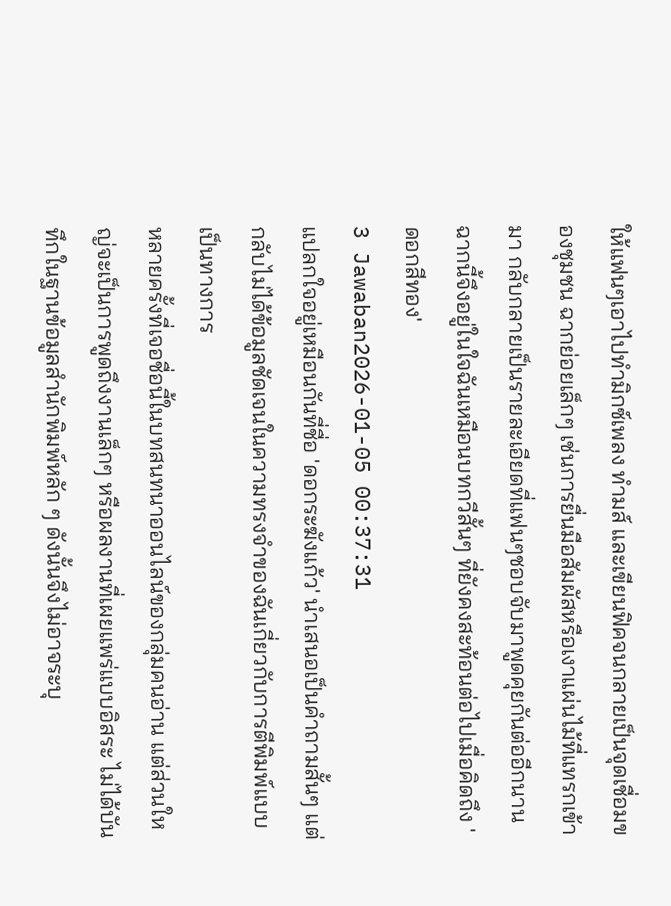ให้แฟนๆเอาไปทำมิกซ์เพลง ทำมส์ และเขียนฟิคจนกลายเป็นจุดเชื่อมของชุมชน ฉากย่อยเล็กๆ เช่นการยื่นมือสัมผัสหรือเงาแผ่นไม้ที่แทรกเข้ามา กลับกลายเป็นรายละเอียดที่แฟนๆชอบจับมาพูดคุยกันต่ออีกนาน ฉากนี้จึงอยู่ในใจฉันเหมือนบทกวีสั้นๆ ที่ยังคงสะท้อนต่อไปเมื่อคิดถึง 'ดอกสีทอง'
3 Jawaban2026-01-05 00:37:31
แปลกใจอยู่เหมือนกันที่ชื่อ 'ดอกระฆังแก้ว' นำเสนอเป็นคำถามสั้นๆ แต่กลับไม่ได้ข้อมูลชัดเจนในความทรงจำของฉันเกี่ยวกับการตีพิมพ์แบบเป็นทางการ
หลายครั้งที่เจอชื่อนี้ในบทสนทนาออนไลน์ของกลุ่มคนอ่าน แต่ส่วนใหญ่จะเป็นการพูดถึงงานเล็กๆ หรือผลงานที่เผยแพร่แบบอิสระ ไม่ได้บันทึกในฐานข้อมูลสำนักพิมพ์หลัก ๆ ดังนั้นจึงไม่อาจระบุ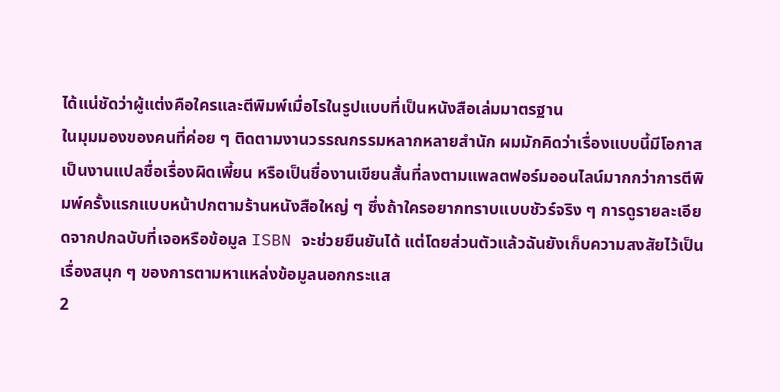ได้แน่ชัดว่าผู้แต่งคือใครและตีพิมพ์เมื่อไรในรูปแบบที่เป็นหนังสือเล่มมาตรฐาน
ในมุมมองของคนที่ค่อย ๆ ติดตามงานวรรณกรรมหลากหลายสำนัก ผมมักคิดว่าเรื่องแบบนี้มีโอกาสเป็นงานแปลชื่อเรื่องผิดเพี้ยน หรือเป็นชื่องานเขียนสั้นที่ลงตามแพลตฟอร์มออนไลน์มากกว่าการตีพิมพ์ครั้งแรกแบบหน้าปกตามร้านหนังสือใหญ่ ๆ ซึ่งถ้าใครอยากทราบแบบชัวร์จริง ๆ การดูรายละเอียดจากปกฉบับที่เจอหรือข้อมูล ISBN จะช่วยยืนยันได้ แต่โดยส่วนตัวแล้วฉันยังเก็บความสงสัยไว้เป็นเรื่องสนุก ๆ ของการตามหาแหล่งข้อมูลนอกกระแส
2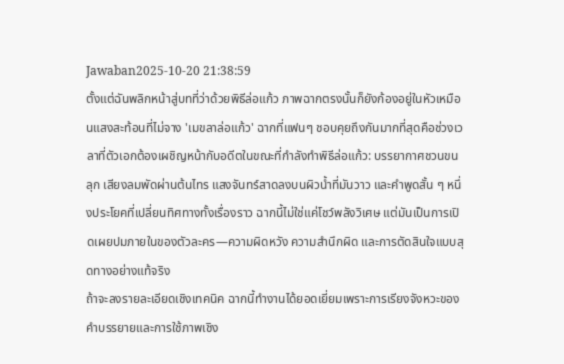Jawaban2025-10-20 21:38:59
ตั้งแต่ฉันพลิกหน้าสู่บทที่ว่าด้วยพิธีล่อแก้ว ภาพฉากตรงนั้นก็ยังก้องอยู่ในหัวเหมือนแสงสะท้อนที่ไม่จาง 'เมขลาล่อแก้ว' ฉากที่แฟนๆ ชอบคุยถึงกันมากที่สุดคือช่วงเวลาที่ตัวเอกต้องเผชิญหน้ากับอดีตในขณะที่กำลังทำพิธีล่อแก้ว: บรรยากาศชวนขนลุก เสียงลมพัดผ่านต้นไทร แสงจันทร์สาดลงบนผิวน้ำที่มันวาว และคำพูดสั้น ๆ หนึ่งประโยคที่เปลี่ยนทิศทางทั้งเรื่องราว ฉากนี้ไม่ใช่แค่โชว์พลังวิเศษ แต่มันเป็นการเปิดเผยปมภายในของตัวละคร—ความผิดหวัง ความสำนึกผิด และการตัดสินใจแบบสุดทางอย่างแท้จริง
ถ้าจะลงรายละเอียดเชิงเทคนิค ฉากนี้ทำงานได้ยอดเยี่ยมเพราะการเรียงจังหวะของคำบรรยายและการใช้ภาพเชิง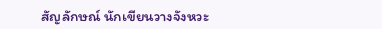สัญลักษณ์ นักเขียนวางจังหวะ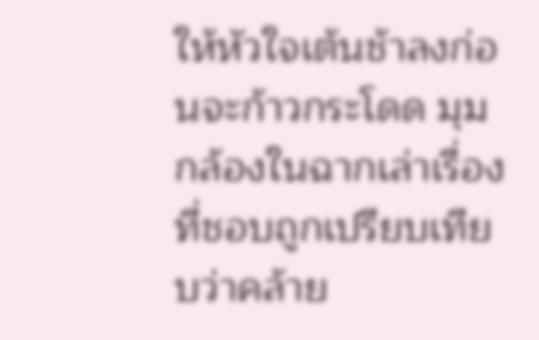ให้หัวใจเต้นช้าลงก่อนจะก้าวกระโดด มุมกล้องในฉากเล่าเรื่องที่ชอบถูกเปรียบเทียบว่าคล้าย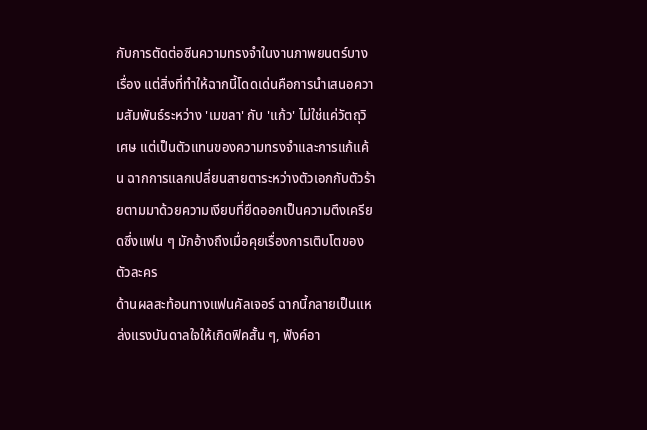กับการตัดต่อซีนความทรงจำในงานภาพยนตร์บางเรื่อง แต่สิ่งที่ทำให้ฉากนี้โดดเด่นคือการนำเสนอความสัมพันธ์ระหว่าง 'เมขลา' กับ 'แก้ว' ไม่ใช่แค่วัตถุวิเศษ แต่เป็นตัวแทนของความทรงจำและการแก้แค้น ฉากการแลกเปลี่ยนสายตาระหว่างตัวเอกกับตัวร้ายตามมาด้วยความเงียบที่ยืดออกเป็นความตึงเครียดซึ่งแฟน ๆ มักอ้างถึงเมื่อคุยเรื่องการเติบโตของตัวละคร
ด้านผลสะท้อนทางแฟนคัลเจอร์ ฉากนี้กลายเป็นแหล่งแรงบันดาลใจให้เกิดฟิคสั้น ๆ, ฟังค์อา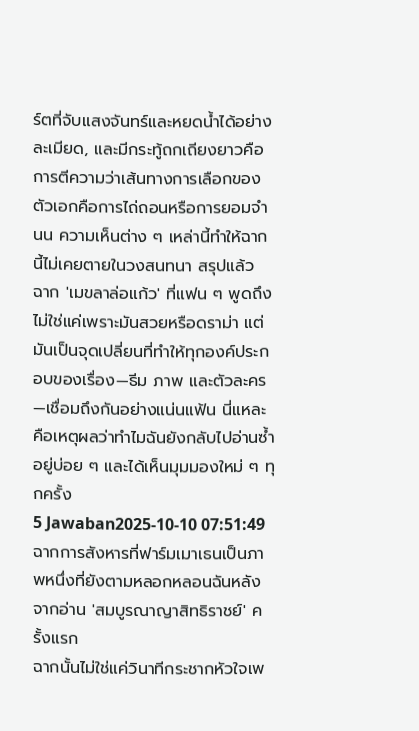ร์ตที่จับแสงจันทร์และหยดน้ำได้อย่างละเมียด, และมีกระทู้ถกเถียงยาวคือการตีความว่าเส้นทางการเลือกของตัวเอกคือการไถ่ถอนหรือการยอมจำนน ความเห็นต่าง ๆ เหล่านี้ทำให้ฉากนี้ไม่เคยตายในวงสนทนา สรุปแล้ว ฉาก 'เมขลาล่อแก้ว' ที่แฟน ๆ พูดถึงไม่ใช่แค่เพราะมันสวยหรือดราม่า แต่มันเป็นจุดเปลี่ยนที่ทำให้ทุกองค์ประกอบของเรื่อง—ธีม ภาพ และตัวละคร—เชื่อมถึงกันอย่างแน่นแฟ้น นี่แหละคือเหตุผลว่าทำไมฉันยังกลับไปอ่านซ้ำอยู่บ่อย ๆ และได้เห็นมุมมองใหม่ ๆ ทุกครั้ง
5 Jawaban2025-10-10 07:51:49
ฉากการสังหารที่ฟาร์มเมาเธนเป็นภาพหนึ่งที่ยังตามหลอกหลอนฉันหลังจากอ่าน 'สมบูรณาญาสิทธิราชย์' ครั้งแรก
ฉากนั้นไม่ใช่แค่วินาทีกระชากหัวใจเพ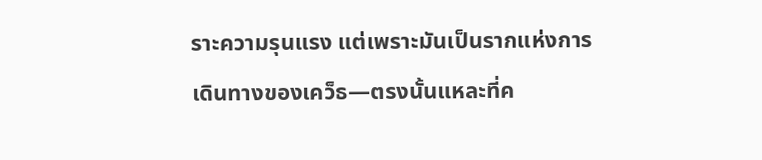ราะความรุนแรง แต่เพราะมันเป็นรากแห่งการเดินทางของเคว็ธ—ตรงนั้นแหละที่ค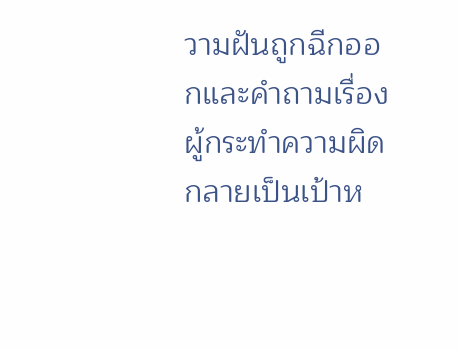วามฝันถูกฉีกออกและคำถามเรื่องผู้กระทำความผิดกลายเป็นเป้าห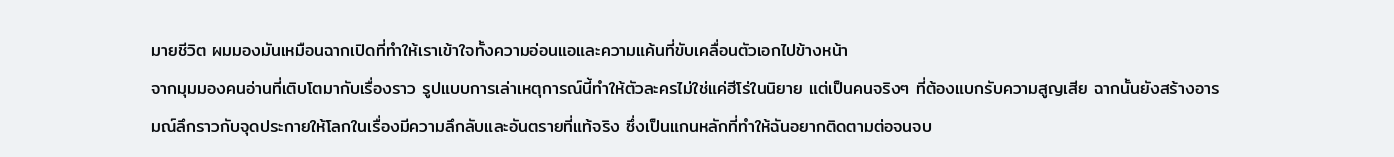มายชีวิต ผมมองมันเหมือนฉากเปิดที่ทำให้เราเข้าใจทั้งความอ่อนแอและความแค้นที่ขับเคลื่อนตัวเอกไปข้างหน้า
จากมุมมองคนอ่านที่เติบโตมากับเรื่องราว รูปแบบการเล่าเหตุการณ์นี้ทำให้ตัวละครไม่ใช่แค่ฮีโร่ในนิยาย แต่เป็นคนจริงๆ ที่ต้องแบกรับความสูญเสีย ฉากนั้นยังสร้างอารมณ์ลึกราวกับจุดประกายให้โลกในเรื่องมีความลึกลับและอันตรายที่แท้จริง ซึ่งเป็นแกนหลักที่ทำให้ฉันอยากติดตามต่อจนจบ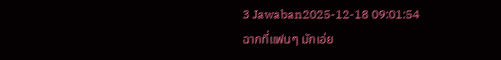3 Jawaban2025-12-18 09:01:54
ฉากที่แฟนๆ มักเอ่ย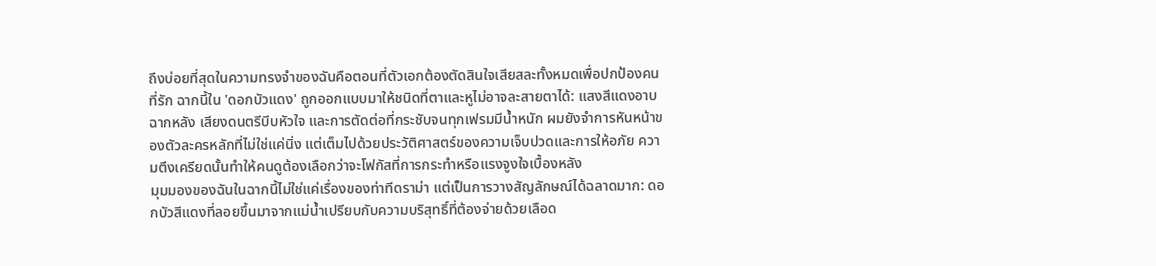ถึงบ่อยที่สุดในความทรงจำของฉันคือตอนที่ตัวเอกต้องตัดสินใจเสียสละทั้งหมดเพื่อปกป้องคนที่รัก ฉากนี้ใน 'ดอกบัวแดง' ถูกออกแบบมาให้ชนิดที่ตาและหูไม่อาจละสายตาได้: แสงสีแดงอาบฉากหลัง เสียงดนตรีบีบหัวใจ และการตัดต่อที่กระชับจนทุกเฟรมมีน้ำหนัก ผมยังจำการหันหน้าของตัวละครหลักที่ไม่ใช่แค่นิ่ง แต่เต็มไปด้วยประวัติศาสตร์ของความเจ็บปวดและการให้อภัย ความตึงเครียดนั้นทำให้คนดูต้องเลือกว่าจะโฟกัสที่การกระทำหรือแรงจูงใจเบื้องหลัง
มุมมองของฉันในฉากนี้ไม่ใช่แค่เรื่องของท่าทีดราม่า แต่เป็นการวางสัญลักษณ์ได้ฉลาดมาก: ดอกบัวสีแดงที่ลอยขึ้นมาจากแม่น้ำเปรียบกับความบริสุทธิ์ที่ต้องจ่ายด้วยเลือด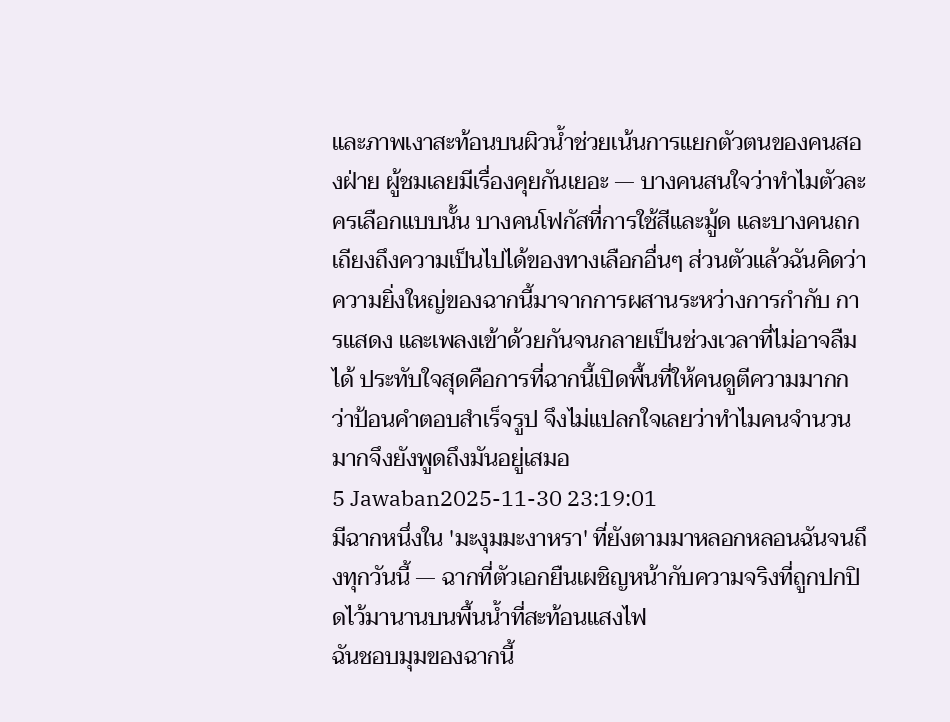และภาพเงาสะท้อนบนผิวน้ำช่วยเน้นการแยกตัวตนของคนสองฝ่าย ผู้ชมเลยมีเรื่องคุยกันเยอะ — บางคนสนใจว่าทำไมตัวละครเลือกแบบนั้น บางคนโฟกัสที่การใช้สีและมู้ด และบางคนถกเถียงถึงความเป็นไปได้ของทางเลือกอื่นๆ ส่วนตัวแล้วฉันคิดว่าความยิ่งใหญ่ของฉากนี้มาจากการผสานระหว่างการกำกับ การแสดง และเพลงเข้าด้วยกันจนกลายเป็นช่วงเวลาที่ไม่อาจลืมได้ ประทับใจสุดคือการที่ฉากนี้เปิดพื้นที่ให้คนดูตีความมากกว่าป้อนคำตอบสำเร็จรูป จึงไม่แปลกใจเลยว่าทำไมคนจำนวนมากจึงยังพูดถึงมันอยู่เสมอ
5 Jawaban2025-11-30 23:19:01
มีฉากหนึ่งใน 'มะงุมมะงาหรา' ที่ยังตามมาหลอกหลอนฉันจนถึงทุกวันนี้ — ฉากที่ตัวเอกยืนเผชิญหน้ากับความจริงที่ถูกปกปิดไว้มานานบนพื้นน้ำที่สะท้อนแสงไฟ
ฉันชอบมุมของฉากนี้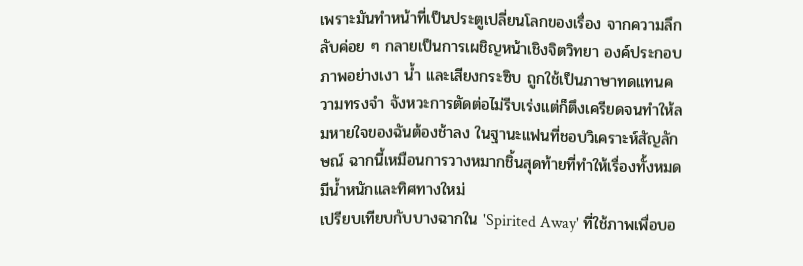เพราะมันทำหน้าที่เป็นประตูเปลี่ยนโลกของเรื่อง จากความลึกลับค่อย ๆ กลายเป็นการเผชิญหน้าเชิงจิตวิทยา องค์ประกอบภาพอย่างเงา น้ำ และเสียงกระซิบ ถูกใช้เป็นภาษาทดแทนความทรงจำ จังหวะการตัดต่อไม่รีบเร่งแต่ก็ตึงเครียดจนทำให้ลมหายใจของฉันต้องช้าลง ในฐานะแฟนที่ชอบวิเคราะห์สัญลักษณ์ ฉากนี้เหมือนการวางหมากชิ้นสุดท้ายที่ทำให้เรื่องทั้งหมดมีน้ำหนักและทิศทางใหม่
เปรียบเทียบกับบางฉากใน 'Spirited Away' ที่ใช้ภาพเพื่อบอ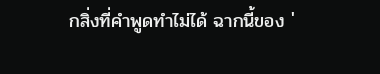กสิ่งที่คำพูดทำไม่ได้ ฉากนี้ของ '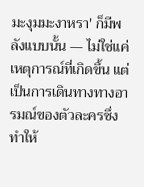มะงุมมะงาหรา' ก็มีพลังแบบนั้น — ไม่ใช่แค่เหตุการณ์ที่เกิดขึ้น แต่เป็นการเดินทางทางอารมณ์ของตัวละครซึ่งทำให้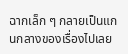ฉากเล็ก ๆ กลายเป็นแกนกลางของเรื่องไปเลย